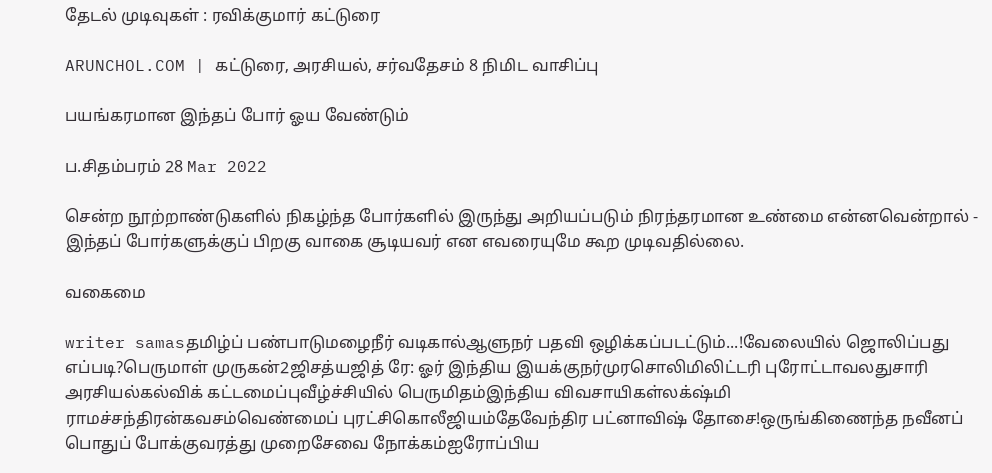தேடல் முடிவுகள் : ரவிக்குமார் கட்டுரை

ARUNCHOL.COM | கட்டுரை, அரசியல், சர்வதேசம் 8 நிமிட வாசிப்பு

பயங்கரமான இந்தப் போர் ஓய வேண்டும்

ப.சிதம்பரம் 28 Mar 2022

சென்ற நூற்றாண்டுகளில் நிகழ்ந்த போர்களில் இருந்து அறியப்படும் நிரந்தரமான உண்மை என்னவென்றால் - இந்தப் போர்களுக்குப் பிறகு வாகை சூடியவர் என எவரையுமே கூற முடிவதில்லை.

வகைமை

writer samasதமிழ்ப் பண்பாடுமழைநீர் வடிகால்ஆளுநர் பதவி ஒழிக்கப்படட்டும்...!வேலையில் ஜொலிப்பது எப்படி?பெருமாள் முருகன்2ஜிசத்யஜித் ரே: ஓர் இந்திய இயக்குநர்முரசொலிமிலிட்டரி புரோட்டாவலதுசாரி அரசியல்கல்விக் கட்டமைப்புவீழ்ச்சியில் பெருமிதம்இந்திய விவசாயிகள்லக்‌ஷ்மி ராமச்சந்திரன்கவசம்வெண்மைப் புரட்சிகொலீஜியம்தேவேந்திர பட்னாவிஷ் தோசை!ஒருங்கிணைந்த நவீனப் பொதுப் போக்குவரத்து முறைசேவை நோக்கம்ஐரோப்பிய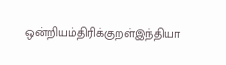ஒன்றியம்திரிக்குறள்இந்தியா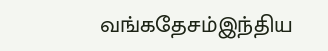வங்கதேசம்இந்திய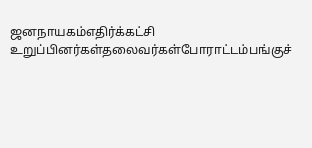ஜனநாயகம்எதிர்க்கட்சி உறுப்பினர்கள்தலைவர்கள்போராட்டம்பங்குச்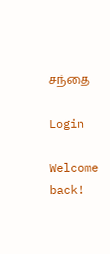சந்தை

Login

Welcome back!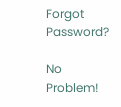Forgot Password?

No Problem!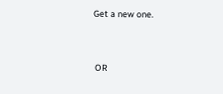Get a new one.


 OR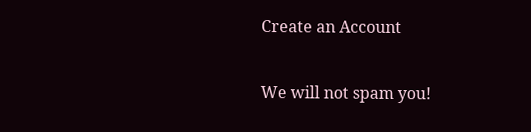Create an Account

We will not spam you!